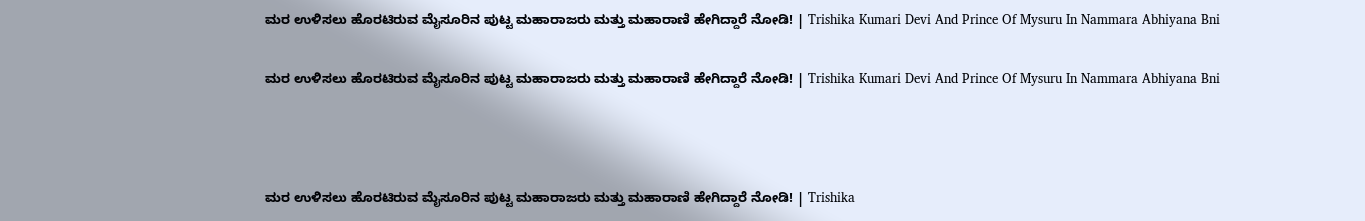ಮರ ಉಳಿಸಲು ಹೊರಟಿರುವ ಮೈಸೂರಿನ ಪುಟ್ಟ ಮಹಾರಾಜರು ಮತ್ತು ಮಹಾರಾಣಿ ಹೇಗಿದ್ದಾರೆ ನೋಡಿ! | Trishika Kumari Devi And Prince Of Mysuru In Nammara Abhiyana Bni

ಮರ ಉಳಿಸಲು ಹೊರಟಿರುವ ಮೈಸೂರಿನ ಪುಟ್ಟ ಮಹಾರಾಜರು ಮತ್ತು ಮಹಾರಾಣಿ ಹೇಗಿದ್ದಾರೆ ನೋಡಿ! | Trishika Kumari Devi And Prince Of Mysuru In Nammara Abhiyana Bni



ಮರ ಉಳಿಸಲು ಹೊರಟಿರುವ ಮೈಸೂರಿನ ಪುಟ್ಟ ಮಹಾರಾಜರು ಮತ್ತು ಮಹಾರಾಣಿ ಹೇಗಿದ್ದಾರೆ ನೋಡಿ! | Trishika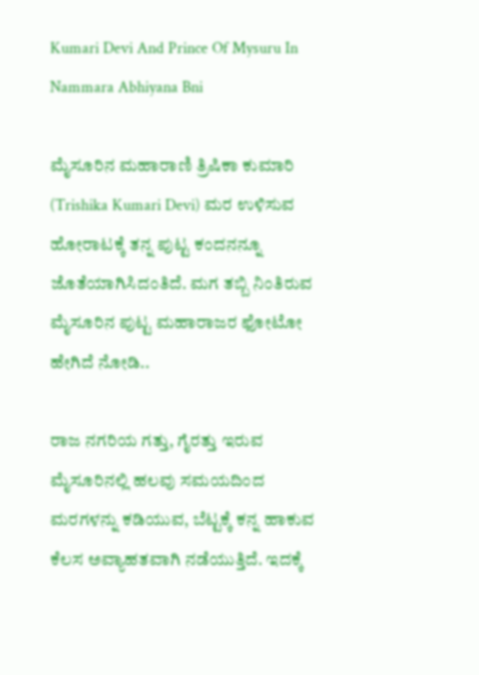Kumari Devi And Prince Of Mysuru In Nammara Abhiyana Bni

ಮೈಸೂರಿನ ಮಹಾರಾಣಿ ತ್ರಿಷಿಕಾ ಕುಮಾರಿ (Trishika Kumari Devi) ಮರ ಉಳಿಸುವ ಹೋರಾಟಕ್ಕೆ ತನ್ನ ಪುಟ್ಟ ಕಂದನನ್ನೂ ಜೊತೆಯಾಗಿಸಿದಂತಿದೆ. ಮಗ ತಬ್ಬಿ ನಿಂತಿರುವ ಮೈಸೂರಿನ ಪುಟ್ಟ ಮಹಾರಾಜರ ಫೋಟೋ ಹೇಗಿದೆ ನೋಡಿ..

ರಾಜ ನಗರಿಯ ಗತ್ತು, ಗೈರತ್ತು ಇರುವ ಮೈಸೂರಿನಲ್ಲಿ ಹಲವು ಸಮಯದಿಂದ ಮರಗಳನ್ನು ಕಡಿಯುವ, ಬೆಟ್ಟಕ್ಕೆ ಕನ್ನ ಹಾಕುವ ಕೆಲಸ ಅವ್ಯಾಹತವಾಗಿ ನಡೆಯುತ್ತಿದೆ. ಇದಕ್ಕೆ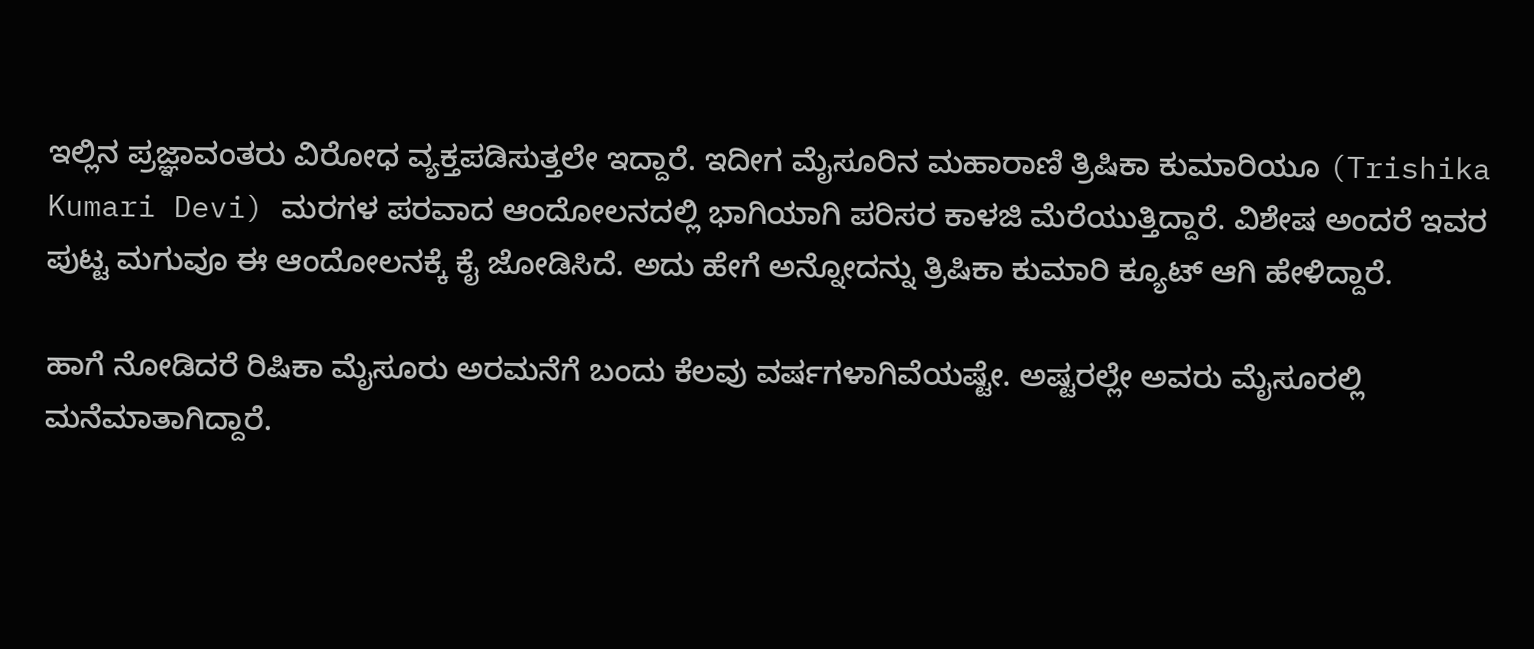ಇಲ್ಲಿನ ಪ್ರಜ್ಞಾವಂತರು ವಿರೋಧ ವ್ಯಕ್ತಪಡಿಸುತ್ತಲೇ ಇದ್ದಾರೆ. ಇದೀಗ ಮೈಸೂರಿನ ಮಹಾರಾಣಿ ತ್ರಿಷಿಕಾ ಕುಮಾರಿಯೂ (Trishika Kumari Devi) ಮರಗಳ ಪರವಾದ ಆಂದೋಲನದಲ್ಲಿ ಭಾಗಿಯಾಗಿ ಪರಿಸರ ಕಾಳಜಿ ಮೆರೆಯುತ್ತಿದ್ದಾರೆ. ವಿಶೇಷ ಅಂದರೆ ಇವರ ಪುಟ್ಟ ಮಗುವೂ ಈ ಆಂದೋಲನಕ್ಕೆ ಕೈ ಜೋಡಿಸಿದೆ. ಅದು ಹೇಗೆ ಅನ್ನೋದನ್ನು ತ್ರಿಷಿಕಾ ಕುಮಾರಿ ಕ್ಯೂಟ್ ಆಗಿ ಹೇಳಿದ್ದಾರೆ.

ಹಾಗೆ ನೋಡಿದರೆ ರಿಷಿಕಾ ಮೈಸೂರು ಅರಮನೆಗೆ ಬಂದು ಕೆಲವು ವರ್ಷಗಳಾಗಿವೆಯಷ್ಟೇ. ಅಷ್ಟರಲ್ಲೇ ಅವರು ಮೈಸೂರಲ್ಲಿ ಮನೆಮಾತಾಗಿದ್ದಾರೆ.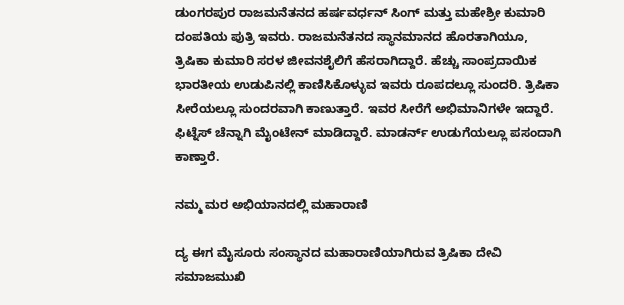ಡುಂಗರಪುರ ರಾಜಮನೆತನದ ಹರ್ಷವರ್ಧನ್ ಸಿಂಗ್ ಮತ್ತು ಮಹೇಶ್ರೀ ಕುಮಾರಿ ದಂಪತಿಯ ಪುತ್ರಿ ಇವರು. ರಾಜಮನೆತನದ ಸ್ಥಾನಮಾನದ ಹೊರತಾಗಿಯೂ, ತ್ರಿಷಿಕಾ ಕುಮಾರಿ ಸರಳ ಜೀವನಶೈಲಿಗೆ ಹೆಸರಾಗಿದ್ದಾರೆ. ಹೆಚ್ಚು ಸಾಂಪ್ರದಾಯಿಕ ಭಾರತೀಯ ಉಡುಪಿನಲ್ಲಿ ಕಾಣಿಸಿಕೊಳ್ಳುವ ಇವರು ರೂಪದಲ್ಲೂ ಸುಂದರಿ. ತ್ರಿಷಿಕಾ ಸೀರೆಯಲ್ಲೂ ಸುಂದರವಾಗಿ ಕಾಣುತ್ತಾರೆ. ಇವರ ಸೀರೆಗೆ ಅಭಿಮಾನಿಗಳೇ ಇದ್ದಾರೆ. ಫಿಟ್ನೆಸ್ ಚೆನ್ನಾಗಿ ಮೈಂಟೇನ್ ಮಾಡಿದ್ದಾರೆ. ಮಾಡರ್ನ್ ಉಡುಗೆಯಲ್ಲೂ ಪಸಂದಾಗಿ ಕಾಣ್ತಾರೆ.

ನಮ್ಮ ಮರ ಅಭಿಯಾನದಲ್ಲಿ ಮಹಾರಾಣಿ

ದ್ಯ ಈಗ ಮೈಸೂರು ಸಂಸ್ಥಾನದ ಮಹಾರಾಣಿಯಾಗಿರುವ ತ್ರಿಷಿಕಾ ದೇವಿ ಸಮಾಜಮುಖಿ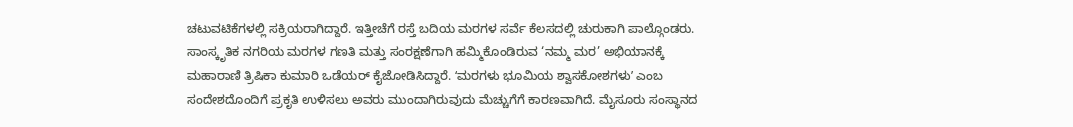ಚಟುವಟಿಕೆಗಳಲ್ಲಿ ಸಕ್ರಿಯರಾಗಿದ್ದಾರೆ. ಇತ್ತೀಚೆಗೆ ರಸ್ತೆ ಬದಿಯ ಮರಗಳ ಸರ್ವೆ ಕೆಲಸದಲ್ಲಿ ಚುರುಕಾಗಿ ಪಾಲ್ಗೊಂಡರು. ಸಾಂಸ್ಕೃತಿಕ ನಗರಿಯ ಮರಗಳ ಗಣತಿ ಮತ್ತು ಸಂರಕ್ಷಣೆಗಾಗಿ ಹಮ್ಮಿಕೊಂಡಿರುವ ‘ನಮ್ಮ ಮರ’ ಅಭಿಯಾನಕ್ಕೆ ಮಹಾರಾಣಿ ತ್ರಿಷಿಕಾ ಕುಮಾರಿ ಒಡೆಯರ್ ಕೈಜೋಡಿಸಿದ್ದಾರೆ. ʻಮರಗಳು ಭೂಮಿಯ ಶ್ವಾಸಕೋಶಗಳುʼ ಎಂಬ ಸಂದೇಶದೊಂದಿಗೆ ಪ್ರಕೃತಿ ಉಳಿಸಲು ಅವರು ಮುಂದಾಗಿರುವುದು ಮೆಚ್ಚುಗೆಗೆ ಕಾರಣವಾಗಿದೆ. ಮೈಸೂರು ಸಂಸ್ಥಾನದ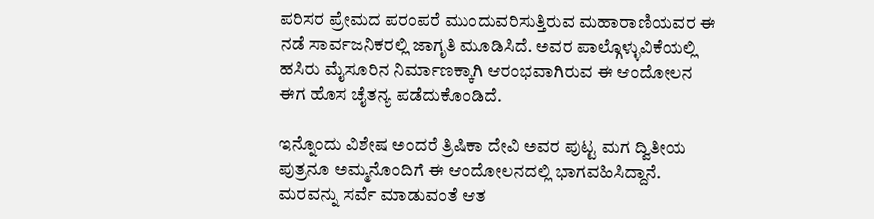ಪರಿಸರ ಪ್ರೇಮದ ಪರಂಪರೆ ಮುಂದುವರಿಸುತ್ತಿರುವ ಮಹಾರಾಣಿಯವರ ಈ ನಡೆ ಸಾರ್ವಜನಿಕರಲ್ಲಿ ಜಾಗೃತಿ ಮೂಡಿಸಿದೆ. ಅವರ ಪಾಲ್ಗೊಳ್ಳುವಿಕೆಯಲ್ಲಿ ಹಸಿರು ಮೈಸೂರಿನ ನಿರ್ಮಾಣಕ್ಕಾಗಿ ಆರಂಭವಾಗಿರುವ ಈ ಆಂದೋಲನ ಈಗ ಹೊಸ ಚೈತನ್ಯ ಪಡೆದುಕೊಂಡಿದೆ.

ಇನ್ನೊಂದು ವಿಶೇಷ ಅಂದರೆ ತ್ರಿಷಿಕಾ ದೇವಿ ಅವರ ಪುಟ್ಟ ಮಗ ದ್ವಿತೀಯ ಪುತ್ರನೂ ಅಮ್ಮನೊಂದಿಗೆ ಈ ಆಂದೋಲನದಲ್ಲಿ ಭಾಗವಹಿಸಿದ್ದಾನೆ. ಮರವನ್ನು ಸರ್ವೆ ಮಾಡುವಂತೆ ಆತ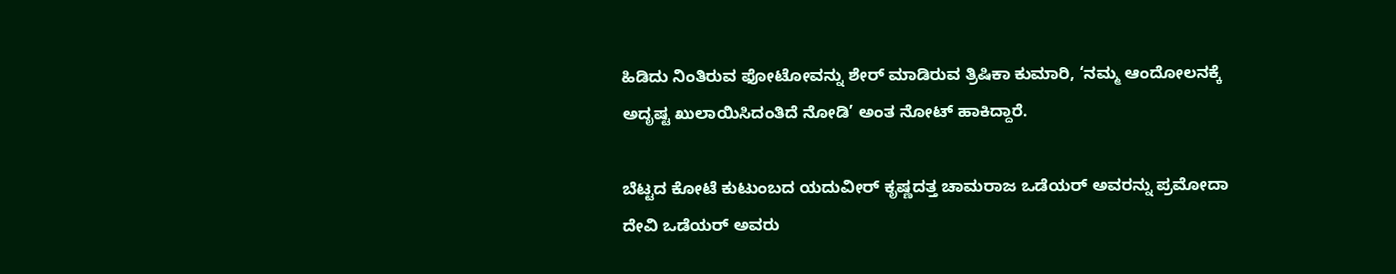ಹಿಡಿದು ನಿಂತಿರುವ ಫೋಟೋವನ್ನು ಶೇರ್ ಮಾಡಿರುವ ತ್ರಿಷಿಕಾ ಕುಮಾರಿ, ‘ನಮ್ಮ ಆಂದೋಲನಕ್ಕೆ ಅದೃಷ್ಟ ಖುಲಾಯಿಸಿದಂತಿದೆ ನೋಡಿ’ ಅಂತ ನೋಟ್ ಹಾಕಿದ್ದಾರೆ.

ಬೆಟ್ಟದ ಕೋಟೆ ಕುಟುಂಬದ ಯದುವೀರ್ ಕೃಷ್ಣದತ್ತ ಚಾಮರಾಜ ಒಡೆಯರ್ ಅವರನ್ನು ಪ್ರಮೋದಾ ದೇವಿ ಒಡೆಯರ್ ಅವರು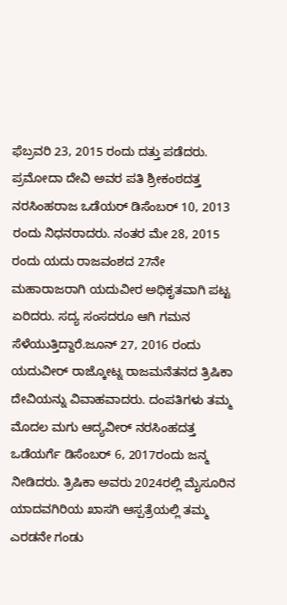ಫೆಬ್ರವರಿ 23, 2015 ರಂದು ದತ್ತು ಪಡೆದರು. ಪ್ರಮೋದಾ ದೇವಿ ಅವರ ಪತಿ ಶ್ರೀಕಂಠದತ್ತ ನರಸಿಂಹರಾಜ ಒಡೆಯರ್ ಡಿಸೆಂಬರ್ 10, 2013 ರಂದು ನಿಧನರಾದರು. ನಂತರ ಮೇ 28, 2015 ರಂದು ಯದು ರಾಜವಂಶದ 27ನೇ ಮಹಾರಾಜರಾಗಿ ಯದುವೀರ ಅಧಿಕೃತವಾಗಿ ಪಟ್ಟ ಏರಿದರು. ಸದ್ಯ ಸಂಸದರೂ ಆಗಿ ಗಮನ ಸೆಳೆಯುತ್ತಿದ್ದಾರೆ.ಜೂನ್ 27, 2016 ರಂದು ಯದುವೀರ್ ರಾಜ್ಕೋಟ್ನ ರಾಜಮನೆತನದ ತ್ರಿಷಿಕಾ ದೇವಿಯನ್ನು ವಿವಾಹವಾದರು. ದಂಪತಿಗಳು ತಮ್ಮ ಮೊದಲ ಮಗು ಆದ್ಯವೀರ್ ನರಸಿಂಹದತ್ತ ಒಡೆಯರ್ಗೆ ಡಿಸೆಂಬರ್ 6, 2017ರಂದು ಜನ್ಮ ನೀಡಿದರು. ತ್ರಿಷಿಕಾ ಅವರು 2024ರಲ್ಲಿ ಮೈಸೂರಿನ ಯಾದವಗಿರಿಯ ಖಾಸಗಿ ಆಸ್ಪತ್ರೆಯಲ್ಲಿ ತಮ್ಮ ಎರಡನೇ ಗಂಡು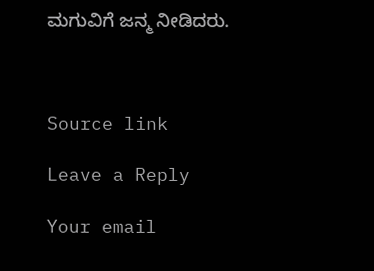ಮಗುವಿಗೆ ಜನ್ಮ ನೀಡಿದರು.



Source link

Leave a Reply

Your email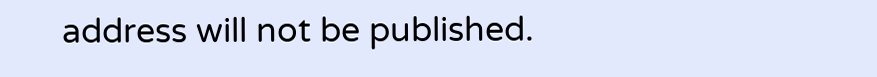address will not be published.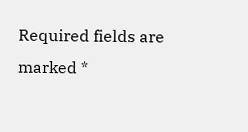Required fields are marked *